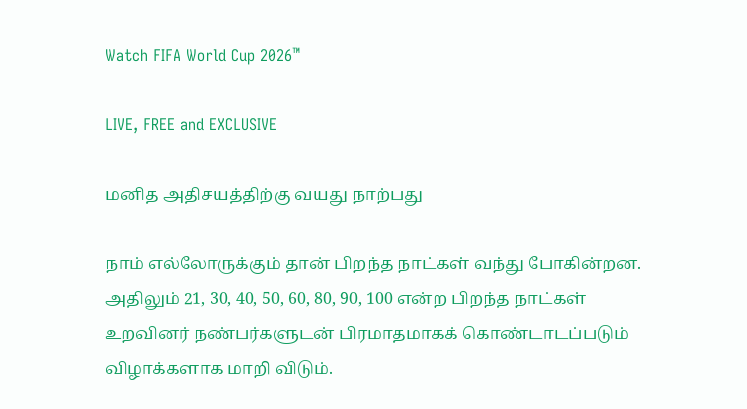Watch FIFA World Cup 2026™

LIVE, FREE and EXCLUSIVE

மனித அதிசயத்திற்கு வயது நாற்பது

நாம் எல்லோருக்கும் தான் பிறந்த நாட்கள் வந்து போகின்றன. அதிலும் 21, 30, 40, 50, 60, 80, 90, 100 என்ற பிறந்த நாட்கள் உறவினர் நண்பர்களுடன் பிரமாதமாகக் கொண்டாடப்படும் விழாக்களாக மாறி விடும்.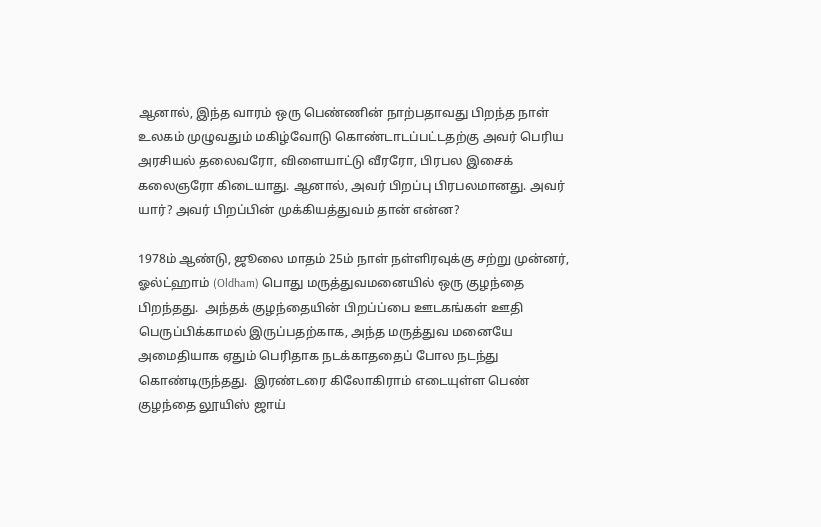ஆனால், இந்த வாரம் ஒரு பெண்ணின் நாற்பதாவது பிறந்த நாள் உலகம் முழுவதும் மகிழ்வோடு கொண்டாடப்பட்டதற்கு அவர் பெரிய அரசியல் தலைவரோ, விளையாட்டு வீரரோ, பிரபல இசைக் கலைஞரோ கிடையாது. ஆனால், அவர் பிறப்பு பிரபலமானது. அவர் யார்? அவர் பிறப்பின் முக்கியத்துவம் தான் என்ன?

1978ம் ஆண்டு, ஜூலை மாதம் 25ம் நாள் நள்ளிரவுக்கு சற்று முன்னர், ஓல்ட்ஹாம் (Oldham) பொது மருத்துவமனையில் ஒரு குழந்தை பிறந்தது.  அந்தக் குழந்தையின் பிறப்ப்பை ஊடகங்கள் ஊதி பெருப்பிக்காமல் இருப்பதற்காக, அந்த மருத்துவ மனையே அமைதியாக ஏதும் பெரிதாக நடக்காததைப் போல நடந்து கொண்டிருந்தது.  இரண்டரை கிலோகிராம் எடையுள்ள பெண் குழந்தை லூயிஸ் ஜாய்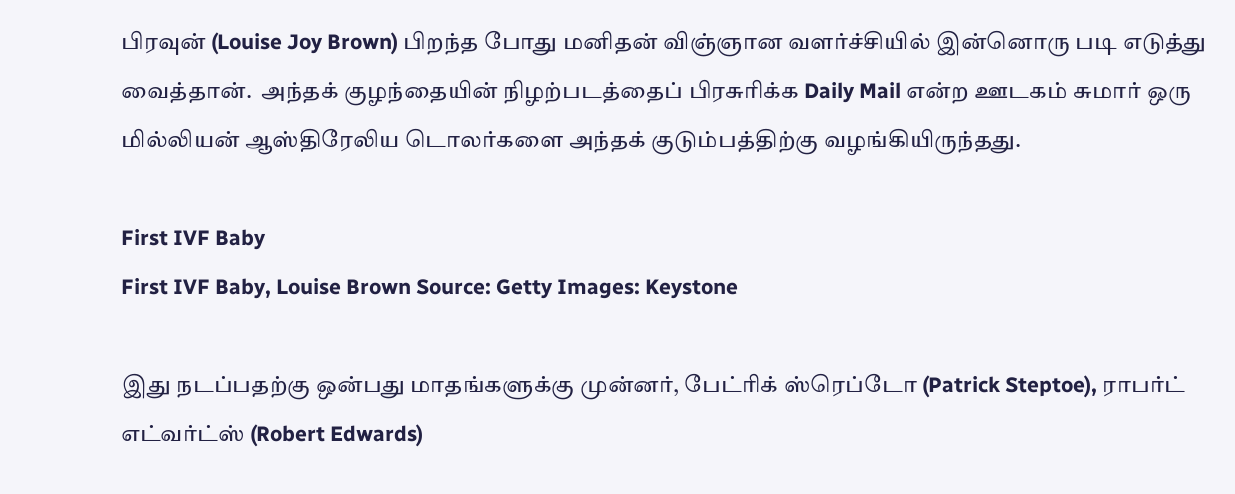பிரவுன் (Louise Joy Brown) பிறந்த போது மனிதன் விஞ்ஞான வளர்ச்சியில் இன்னொரு படி எடுத்து வைத்தான்.  அந்தக் குழந்தையின் நிழற்படத்தைப் பிரசுரிக்க Daily Mail என்ற ஊடகம் சுமார் ஒரு மில்லியன் ஆஸ்திரேலிய டொலர்களை அந்தக் குடும்பத்திற்கு வழங்கியிருந்தது.

First IVF Baby
First IVF Baby, Louise Brown Source: Getty Images: Keystone

இது நடப்பதற்கு ஒன்பது மாதங்களுக்கு முன்னர், பேட்ரிக் ஸ்ரெப்டோ (Patrick Steptoe), ராபர்ட் எட்வர்ட்ஸ் (Robert Edwards)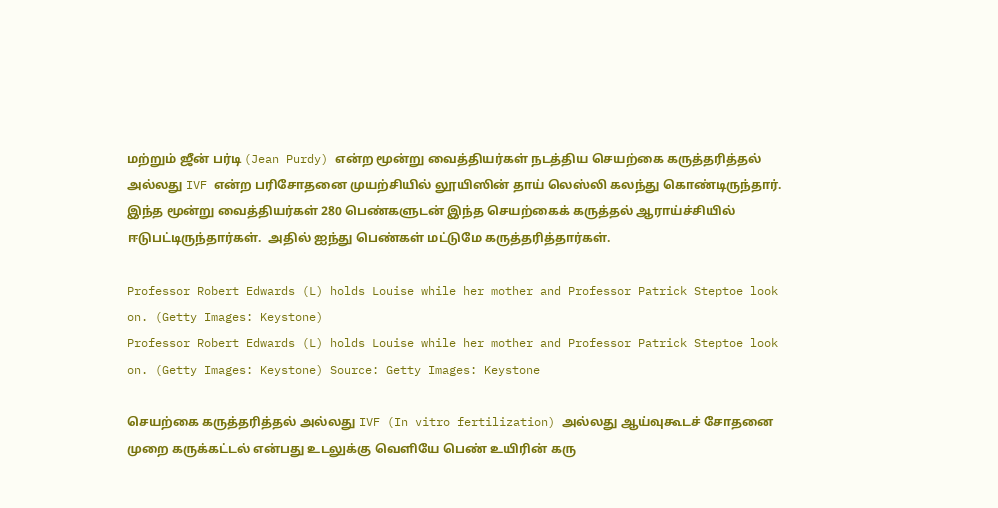மற்றும் ஜீன் பர்டி (Jean Purdy) என்ற மூன்று வைத்தியர்கள் நடத்திய செயற்கை கருத்தரித்தல் அல்லது IVF என்ற பரிசோதனை முயற்சியில் லூயிஸின் தாய் லெஸ்லி கலந்து கொண்டிருந்தார்.  இந்த மூன்று வைத்தியர்கள் 280 பெண்களுடன் இந்த செயற்கைக் கருத்தல் ஆராய்ச்சியில் ஈடுபட்டிருந்தார்கள்.  அதில் ஐந்து பெண்கள் மட்டுமே கருத்தரித்தார்கள்.

Professor Robert Edwards (L) holds Louise while her mother and Professor Patrick Steptoe look on. (Getty Images: Keystone)
Professor Robert Edwards (L) holds Louise while her mother and Professor Patrick Steptoe look on. (Getty Images: Keystone) Source: Getty Images: Keystone

செயற்கை கருத்தரித்தல் அல்லது IVF (In vitro fertilization) அல்லது ஆய்வுகூடச் சோதனை முறை கருக்கட்டல் என்பது உடலுக்கு வெளியே பெண் உயிரின் கரு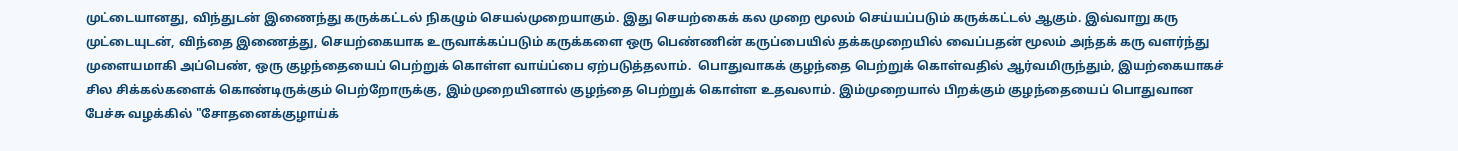முட்டையானது, விந்துடன் இணைந்து கருக்கட்டல் நிகழும் செயல்முறையாகும். இது செயற்கைக் கல முறை மூலம் செய்யப்படும் கருக்கட்டல் ஆகும். இவ்வாறு கரு முட்டையுடன், விந்தை இணைத்து, செயற்கையாக உருவாக்கப்படும் கருக்களை ஒரு பெண்ணின் கருப்பையில் தக்கமுறையில் வைப்பதன் மூலம் அந்தக் கரு வளர்ந்து முளையமாகி அப்பெண், ஒரு குழந்தையைப் பெற்றுக் கொள்ள வாய்ப்பை ஏற்படுத்தலாம்.  பொதுவாகக் குழந்தை பெற்றுக் கொள்வதில் ஆர்வமிருந்தும், இயற்கையாகச் சில சிக்கல்களைக் கொண்டிருக்கும் பெற்றோருக்கு, இம்முறையினால் குழந்தை பெற்றுக் கொள்ள உதவலாம். இம்முறையால் பிறக்கும் குழந்தையைப் பொதுவான பேச்சு வழக்கில் "சோதனைக்குழாய்க்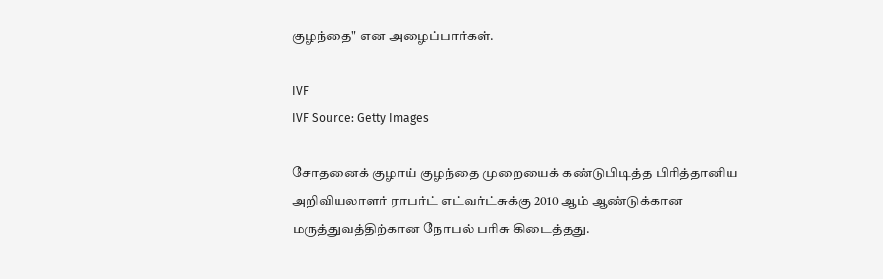குழந்தை" என அழைப்பார்கள்.

IVF
IVF Source: Getty Images

சோதனைக் குழாய் குழந்தை முறையைக் கண்டுபிடித்த பிரித்தானிய அறிவியலாளர் ராபர்ட் எட்வர்ட்சுக்கு 2010 ஆம் ஆண்டுக்கான மருத்துவத்திற்கான நோபல் பரிசு கிடைத்தது.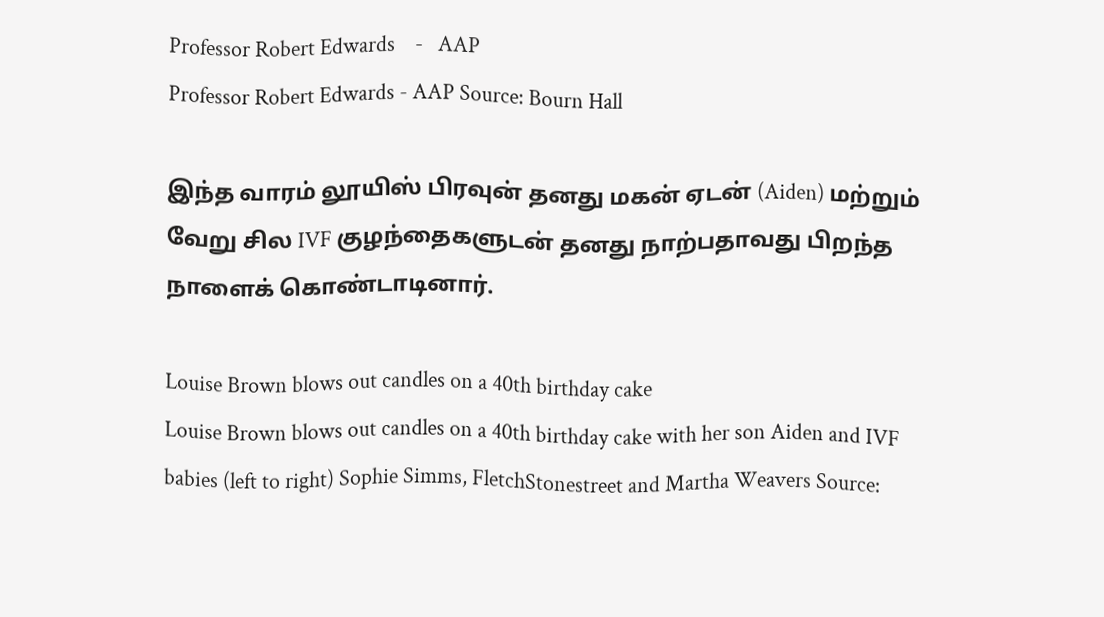Professor Robert Edwards    -   AAP
Professor Robert Edwards - AAP Source: Bourn Hall

இந்த வாரம் லூயிஸ் பிரவுன் தனது மகன் ஏடன் (Aiden) மற்றும் வேறு சில IVF குழந்தைகளுடன் தனது நாற்பதாவது பிறந்த நாளைக் கொண்டாடினார்.

Louise Brown blows out candles on a 40th birthday cake
Louise Brown blows out candles on a 40th birthday cake with her son Aiden and IVF babies (left to right) Sophie Simms, FletchStonestreet and Martha Weavers Source: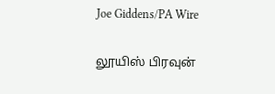Joe Giddens/PA Wire

லூயிஸ் பிரவுன்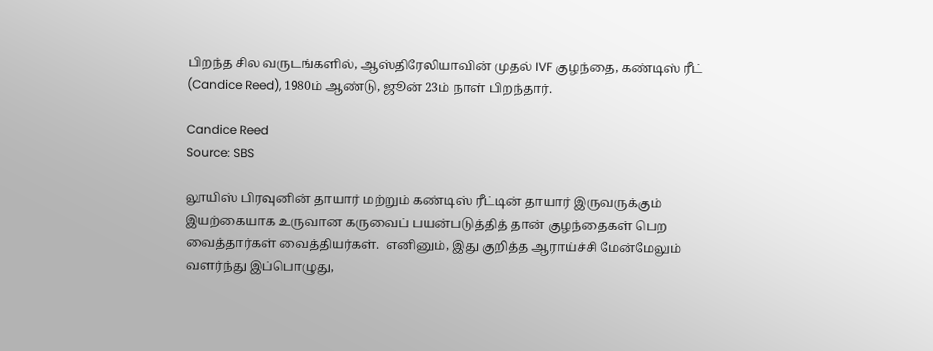பிறந்த சில வருடங்களில், ஆஸ்திரேலியாவின் முதல் IVF குழந்தை, கண்டிஸ் ரீட் (Candice Reed), 1980ம் ஆண்டு, ஜூன் 23ம் நாள் பிறந்தார்.

Candice Reed
Source: SBS

லூயிஸ் பிரவுனின் தாயார் மற்றும் கண்டிஸ் ரீட்டின் தாயார் இருவருக்கும் இயற்கையாக உருவான கருவைப் பயன்படுத்தித் தான் குழந்தைகள் பெற வைத்தார்கள் வைத்தியர்கள்.  எனினும், இது குறித்த ஆராய்ச்சி மேன்மேலும் வளர்ந்து இப்பொழுது,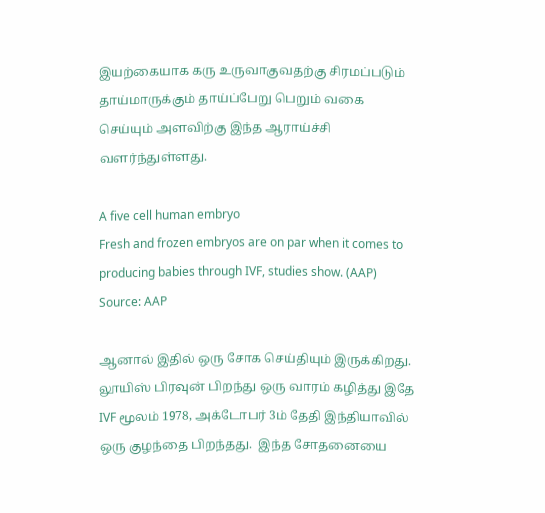இயற்கையாக கரு உருவாகுவதற்கு சிரமப்படும் தாய்மாருக்கும் தாய்ப்பேறு பெறும் வகை செய்யும் அளவிற்கு இந்த ஆராய்ச்சி வளர்ந்துள்ளது.

A five cell human embryo
Fresh and frozen embryos are on par when it comes to producing babies through IVF, studies show. (AAP) Source: AAP

ஆனால் இதில் ஒரு சோக செய்தியும் இருக்கிறது.  லூயிஸ் பிரவுன் பிறந்து ஒரு வாரம் கழித்து இதே IVF மூலம் 1978, அக்டோபர் 3ம் தேதி இந்தியாவில் ஒரு குழந்தை பிறந்தது.  இந்த சோதனையை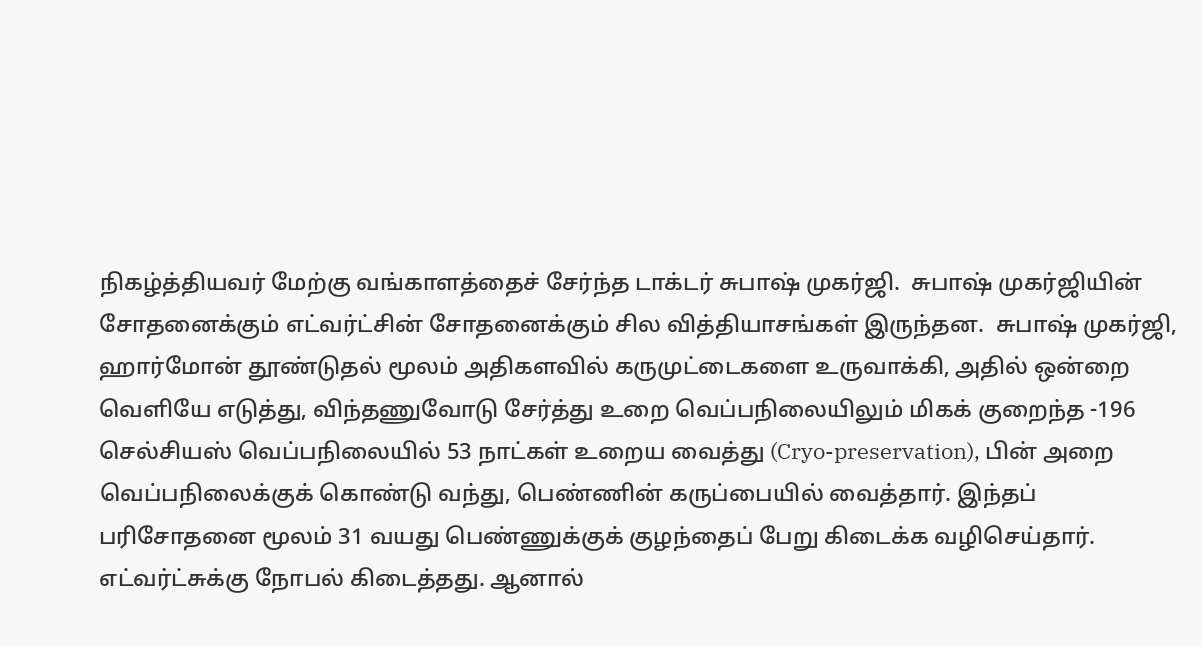நிகழ்த்தியவர் மேற்கு வங்காளத்தைச் சேர்ந்த டாக்டர் சுபாஷ் முகர்ஜி.  சுபாஷ் முகர்ஜியின் சோதனைக்கும் எட்வர்ட்சின் சோதனைக்கும் சில வித்தியாசங்கள் இருந்தன.  சுபாஷ் முகர்ஜி, ஹார்மோன் தூண்டுதல் மூலம் அதிகளவில் கருமுட்டைகளை உருவாக்கி, அதில் ஒன்றை வெளியே எடுத்து, விந்தணுவோடு சேர்த்து உறை வெப்பநிலையிலும் மிகக் குறைந்த -196 செல்சியஸ் வெப்பநிலையில் 53 நாட்கள் உறைய வைத்து (Cryo-preservation), பின் அறை வெப்பநிலைக்குக் கொண்டு வந்து, பெண்ணின் கருப்பையில் வைத்தார். இந்தப் பரிசோதனை மூலம் 31 வயது பெண்ணுக்குக் குழந்தைப் பேறு கிடைக்க வழிசெய்தார்.  எட்வர்ட்சுக்கு நோபல் கிடைத்தது. ஆனால்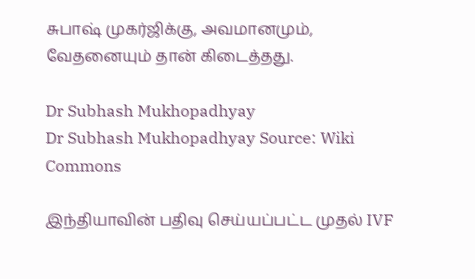சுபாஷ் முகர்ஜிக்கு, அவமானமும், வேதனையும் தான் கிடைத்தது.

Dr Subhash Mukhopadhyay
Dr Subhash Mukhopadhyay Source: Wiki Commons

இந்தியாவின் பதிவு செய்யப்பட்ட முதல் IVF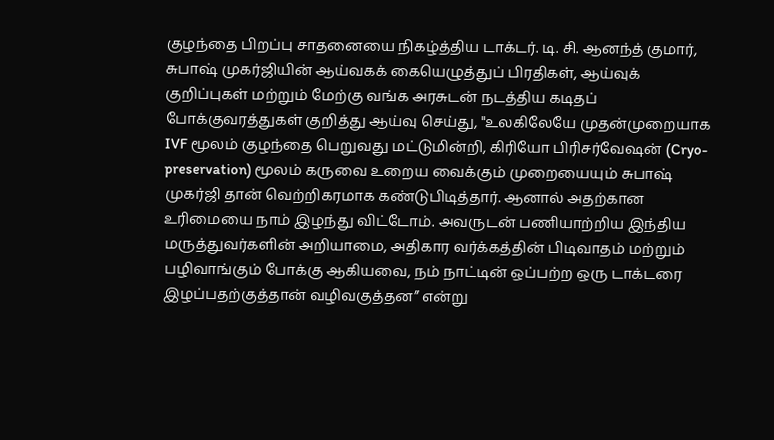குழந்தை பிறப்பு சாதனையை நிகழ்த்திய டாக்டர். டி. சி. ஆனந்த் குமார், சுபாஷ் முகர்ஜியின் ஆய்வகக் கையெழுத்துப் பிரதிகள், ஆய்வுக் குறிப்புகள் மற்றும் மேற்கு வங்க அரசுடன் நடத்திய கடிதப் போக்குவரத்துகள் குறித்து ஆய்வு செய்து, "உலகிலேயே முதன்முறையாக IVF மூலம் குழந்தை பெறுவது மட்டுமின்றி, கிரியோ பிரிசர்வேஷன் (Cryo-preservation) மூலம் கருவை உறைய வைக்கும் முறையையும் சுபாஷ் முகர்ஜி தான் வெற்றிகரமாக கண்டுபிடித்தார். ஆனால் அதற்கான உரிமையை நாம் இழந்து விட்டோம். அவருடன் பணியாற்றிய இந்திய மருத்துவர்களின் அறியாமை, அதிகார வர்க்கத்தின் பிடிவாதம் மற்றும் பழிவாங்கும் போக்கு ஆகியவை, நம் நாட்டின் ஒப்பற்ற ஒரு டாக்டரை இழப்பதற்குத்தான் வழிவகுத்தன” என்று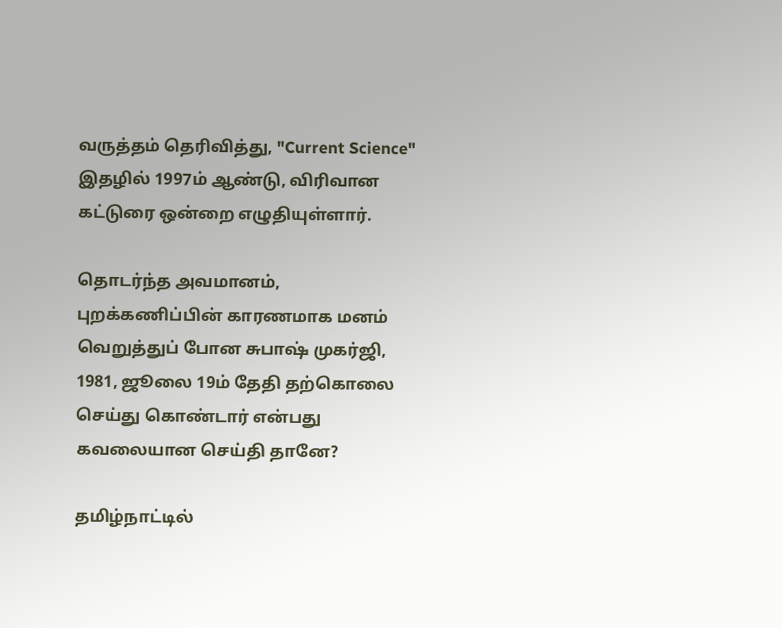வருத்தம் தெரிவித்து, "Current Science" இதழில் 1997ம் ஆண்டு, விரிவான கட்டுரை ஒன்றை எழுதியுள்ளார்.

தொடர்ந்த அவமானம், புறக்கணிப்பின் காரணமாக மனம் வெறுத்துப் போன சுபாஷ் முகர்ஜி, 1981, ஜூலை 19ம் தேதி தற்கொலை செய்து கொண்டார் என்பது கவலையான செய்தி தானே?

தமிழ்நாட்டில்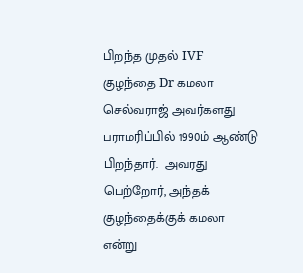பிறந்த முதல் IVF குழந்தை Dr கமலா செல்வராஜ் அவர்களது பராமரிப்பில் 1990ம் ஆண்டு பிறந்தார்.  அவரது பெற்றோர், அந்தக் குழந்தைக்குக் கமலா என்று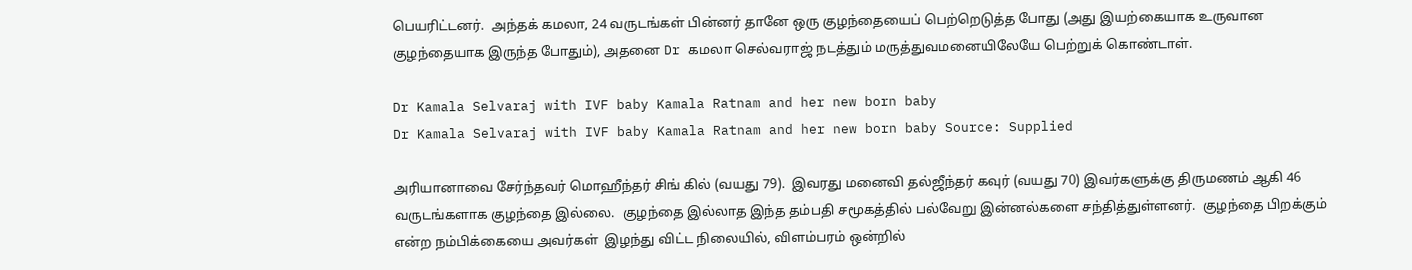பெயரிட்டனர்.  அந்தக் கமலா, 24 வருடங்கள் பின்னர் தானே ஒரு குழந்தையைப் பெற்றெடுத்த போது (அது இயற்கையாக உருவான குழந்தையாக இருந்த போதும்), அதனை Dr கமலா செல்வராஜ் நடத்தும் மருத்துவமனையிலேயே பெற்றுக் கொண்டாள்.

Dr Kamala Selvaraj with IVF baby Kamala Ratnam and her new born baby
Dr Kamala Selvaraj with IVF baby Kamala Ratnam and her new born baby Source: Supplied

அரியானாவை சேர்ந்தவர் மொஹீந்தர் சிங் கில் (வயது 79).  இவரது மனைவி தல்ஜீந்தர் கவுர் (வயது 70) இவர்களுக்கு திருமணம் ஆகி 46 வருடங்களாக குழந்தை இல்லை.  குழந்தை இல்லாத இந்த தம்பதி சமூகத்தில் பல்வேறு இன்னல்களை சந்தித்துள்ளனர்.  குழந்தை பிறக்கும் என்ற நம்பிக்கையை அவர்கள்  இழந்து விட்ட நிலையில், விளம்பரம் ஒன்றில்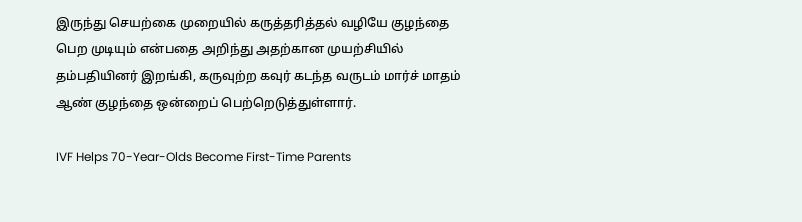இருந்து செயற்கை முறையில் கருத்தரித்தல் வழியே குழந்தை பெற முடியும் என்பதை அறிந்து அதற்கான முயற்சியில் தம்பதியினர் இறங்கி, கருவுற்ற கவுர் கடந்த வருடம் மார்ச் மாதம் ஆண் குழந்தை ஒன்றைப் பெற்றெடுத்துள்ளார்.

IVF Helps 70-Year-Olds Become First-Time Parents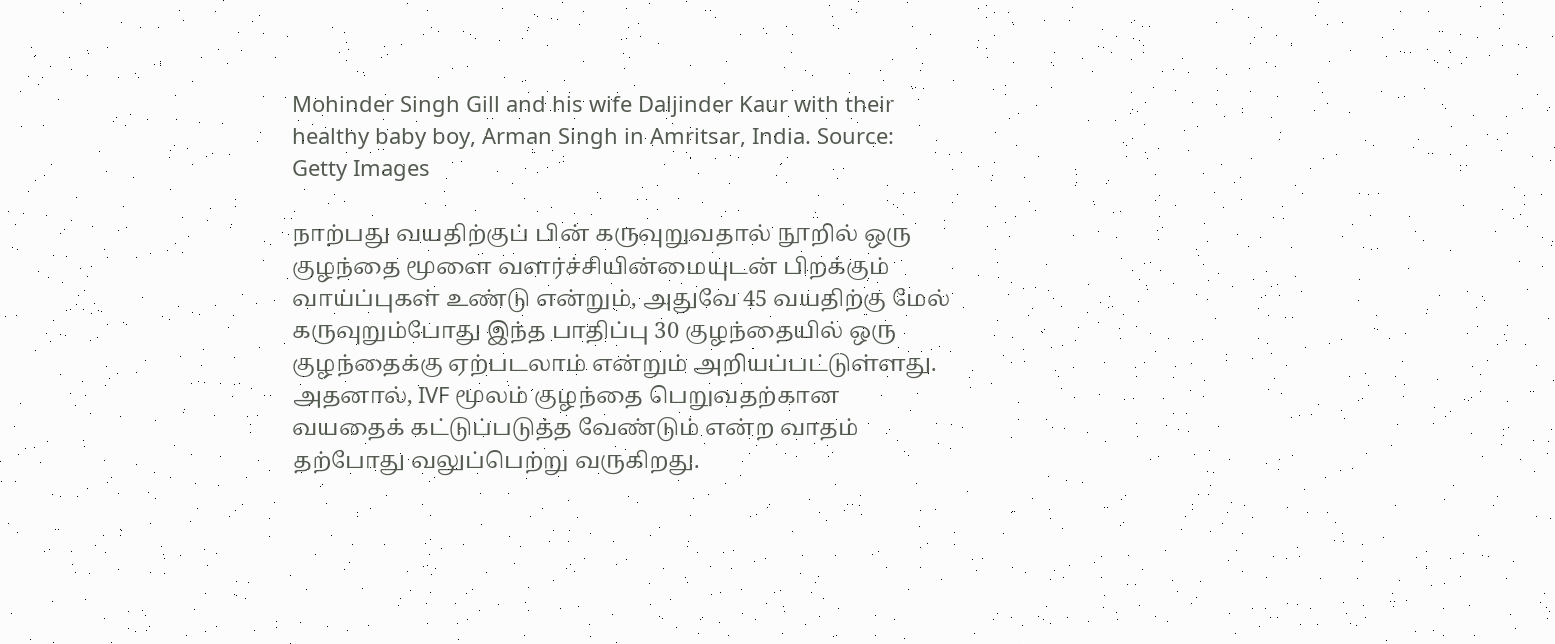Mohinder Singh Gill and his wife Daljinder Kaur with their healthy baby boy, Arman Singh in Amritsar, India. Source: Getty Images

நாற்பது வயதிற்குப் பின் கருவுறுவதால் நூறில் ஒரு குழந்தை மூளை வளர்ச்சியின்மையுடன் பிறக்கும் வாய்ப்புகள் உண்டு என்றும், அதுவே 45 வயதிற்கு மேல் கருவுறும்போது இந்த பாதிப்பு 30 குழந்தையில் ஒரு குழந்தைக்கு ஏற்படலாம் என்றும் அறியப்பட்டுள்ளது.  அதனால், IVF மூலம் குழந்தை பெறுவதற்கான வயதைக் கட்டுப்படுத்த வேண்டும் என்ற வாதம் தற்போது வலுப்பெற்று வருகிறது.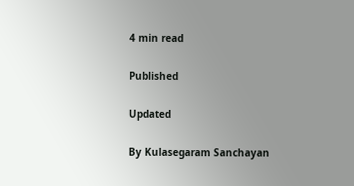4 min read

Published

Updated

By Kulasegaram Sanchayan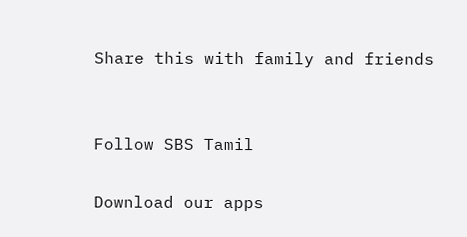Share this with family and friends


Follow SBS Tamil

Download our apps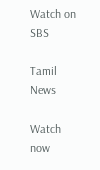Watch on SBS

Tamil News

Watch now